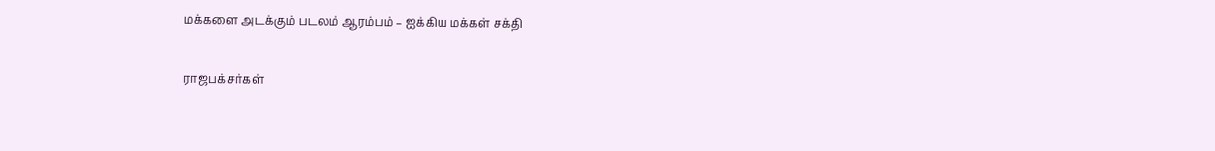மக்களை அடக்கும் படலம் ஆரம்பம் – ஐக்கிய மக்கள் சக்தி

ராஜபக்சர்கள்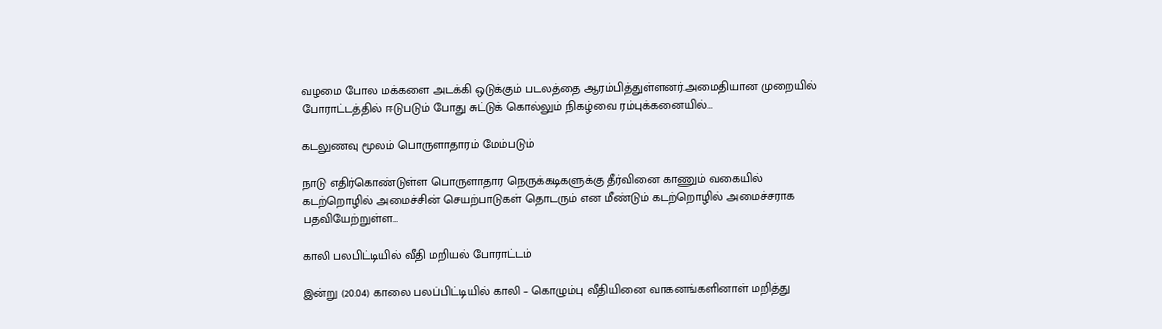வழமை போல மக்களை அடக்கி ஒடுக்கும் படலத்தை ஆரம்பித்துள்ளனர்.அமைதியான முறையில் போராட்டத்தில் ஈடுபடும் போது சுட்டுக் கொல்லும் நிகழ்வை ரம்புக்கனையில்…

கடலுணவு மூலம் பொருளாதாரம் மேம்படும்

நாடு எதிர்கொண்டுள்ள பொருளாதார நெருக்கடிகளுக்கு தீர்வினை காணும் வகையில் கடற்றொழில் அமைச்சின் செயற்பாடுகள் தொடரும் என மீண்டும் கடற்றொழில் அமைச்சராக பதவியேற்றுள்ள…

காலி பலபிட்டியில் வீதி மறியல் போராட்டம்

இன்று (20.04) காலை பலப்பிட்டியில் காலி – கொழும்பு வீதியினை வாகனங்களினாள் மறித்து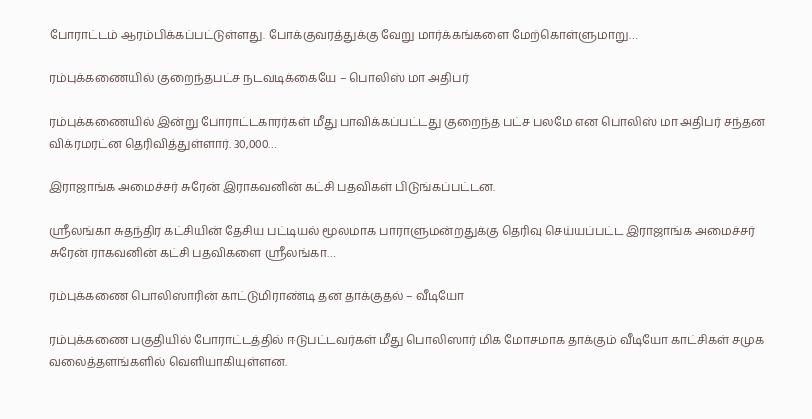போராட்டம் ஆரம்பிக்கப்பட்டுள்ளது. போக்குவரத்துக்கு வேறு மார்க்கங்களை மேற்கொள்ளுமாறு…

ரம்புக்கணையில் குறைந்தபட்ச நடவடிக்கையே – பொலிஸ் மா அதிபர்

ரம்புக்கணையில் இன்று போராட்டகாரர்கள் மீது பாவிக்கப்பட்டது குறைந்த பட்ச பலமே என பொலிஸ் மா அதிபர் சந்தன விக்ரமரட்ன தெரிவித்துள்ளார். 30,000…

இராஜாங்க அமைச்சர் சுரேன் இராகவனின் கட்சி பதவிகள் பிடுங்கப்பட்டன.

ஸ்ரீலங்கா சுதந்திர கட்சியின் தேசிய பட்டியல் மூலமாக பாராளுமன்றதுக்கு தெரிவு செய்யப்பட்ட இராஜாங்க அமைச்சர் சுரேன் ராகவனின் கட்சி பதவிகளை ஸ்ரீலங்கா…

ரம்புக்கணை பொலிஸாரின் காட்டுமிராண்டி தன தாக்குதல் – வீடியோ

ரம்புக்கணை பகுதியில் போராட்டத்தில் ஈடுபட்டவர்கள் மீது பொலிஸார் மிக மோசமாக தாக்கும் வீடியோ காட்சிகள் சமுக வலைத்தளங்களில் வெளியாகியுள்ளன.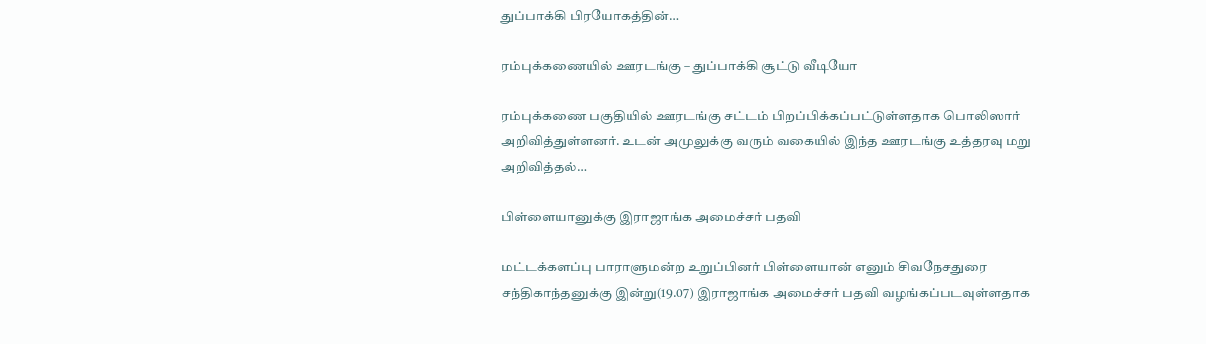துப்பாக்கி பிரயோகத்தின்…

ரம்புக்கணையில் ஊரடங்கு – துப்பாக்கி சூட்டு வீடியோ

ரம்புக்கணை பகுதியில் ஊரடங்கு சட்டம் பிறப்பிக்கப்பட்டுள்ளதாக பொலிஸார் அறிவித்துள்ளனர். உடன் அமுலுக்கு வரும் வகையில் இந்த ஊரடங்கு உத்தரவு மறு அறிவித்தல்…

பிள்ளையானுக்கு இராஜாங்க அமைச்சர் பதவி

மட்டக்களப்பு பாராளுமன்ற உறுப்பினர் பிள்ளையான் எனும் சிவநேசதுரை சந்திகாந்தனுக்கு இன்று(19.07) இராஜாங்க அமைச்சர் பதவி வழங்கப்படவுள்ளதாக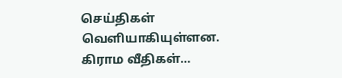செய்திகள் வெளியாகியுள்ளன. கிராம வீதிகள்…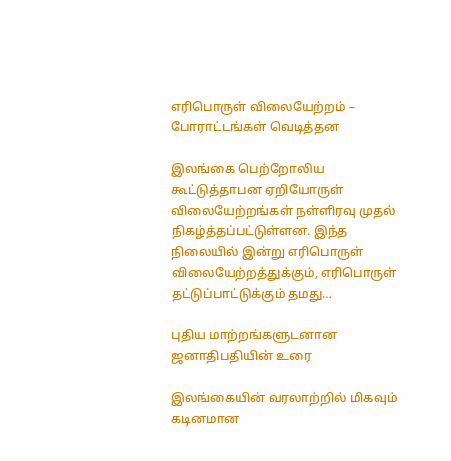எரிபொருள் விலையேற்றம் – போராட்டங்கள் வெடித்தன

இலங்கை பெற்றோலிய கூட்டுத்தாபன ஏறியோருள் விலையேற்றங்கள் நள்ளிரவு முதல் நிகழ்த்தப்பட்டுள்ளன. இந்த நிலையில் இன்று எரிபொருள் விலையேற்றத்துக்கும், எரிபொருள் தட்டுப்பாட்டுக்கும் தமது…

புதிய மாற்றங்களுடனான ஜனாதிபதியின் உரை

இலங்கையின் வரலாற்றில் மிகவும் கடினமான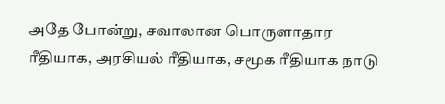அதே போன்று, சவாலான பொருளாதார ரீதியாக, அரசியல் ரீதியாக, சமூக ரீதியாக நாடு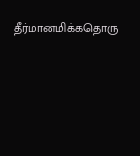தீர்மானமிக்கதொரு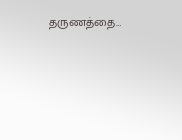தருணத்தை…